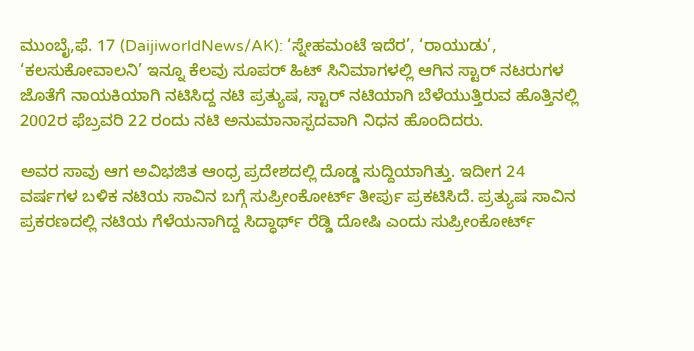ಮುಂಬೈ,ಫೆ. 17 (DaijiworldNews/AK): ‘ಸ್ನೇಹಮಂಟೆ ಇದೆರ’, ‘ರಾಯುಡು’, ‘ಕಲಸುಕೋವಾಲನಿ’ ಇನ್ನೂ ಕೆಲವು ಸೂಪರ್ ಹಿಟ್ ಸಿನಿಮಾಗಳಲ್ಲಿ ಆಗಿನ ಸ್ಟಾರ್ ನಟರುಗಳ ಜೊತೆಗೆ ನಾಯಕಿಯಾಗಿ ನಟಿಸಿದ್ದ ನಟಿ ಪ್ರತ್ಯುಷ, ಸ್ಟಾರ್ ನಟಿಯಾಗಿ ಬೆಳೆಯುತ್ತಿರುವ ಹೊತ್ತಿನಲ್ಲಿ 2002ರ ಫೆಬ್ರವರಿ 22 ರಂದು ನಟಿ ಅನುಮಾನಾಸ್ಪದವಾಗಿ ನಿಧನ ಹೊಂದಿದರು.

ಅವರ ಸಾವು ಆಗ ಅವಿಭಜಿತ ಆಂಧ್ರ ಪ್ರದೇಶದಲ್ಲಿ ದೊಡ್ಡ ಸುದ್ದಿಯಾಗಿತ್ತು. ಇದೀಗ 24 ವರ್ಷಗಳ ಬಳಿಕ ನಟಿಯ ಸಾವಿನ ಬಗ್ಗೆ ಸುಪ್ರೀಂಕೋರ್ಟ್ ತೀರ್ಪು ಪ್ರಕಟಿಸಿದೆ. ಪ್ರತ್ಯುಷ ಸಾವಿನ ಪ್ರಕರಣದಲ್ಲಿ ನಟಿಯ ಗೆಳೆಯನಾಗಿದ್ದ ಸಿದ್ಧಾರ್ಥ್ ರೆಡ್ಡಿ ದೋಷಿ ಎಂದು ಸುಪ್ರೀಂಕೋರ್ಟ್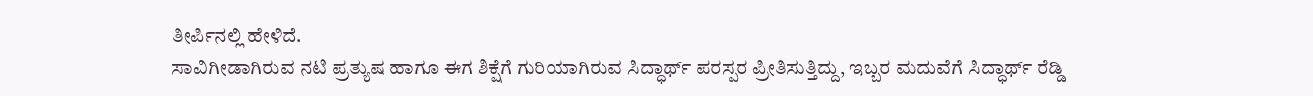ತೀರ್ಪಿನಲ್ಲಿ ಹೇಳಿದೆ.
ಸಾವಿಗೀಡಾಗಿರುವ ನಟಿ ಪ್ರತ್ಯುಷ ಹಾಗೂ ಈಗ ಶಿಕ್ಷೆಗೆ ಗುರಿಯಾಗಿರುವ ಸಿದ್ಧಾರ್ಥ್ ಪರಸ್ಪರ ಪ್ರೀತಿಸುತ್ತಿದ್ದು, ಇಬ್ಬರ ಮದುವೆಗೆ ಸಿದ್ಧಾರ್ಥ್ ರೆಡ್ಡಿ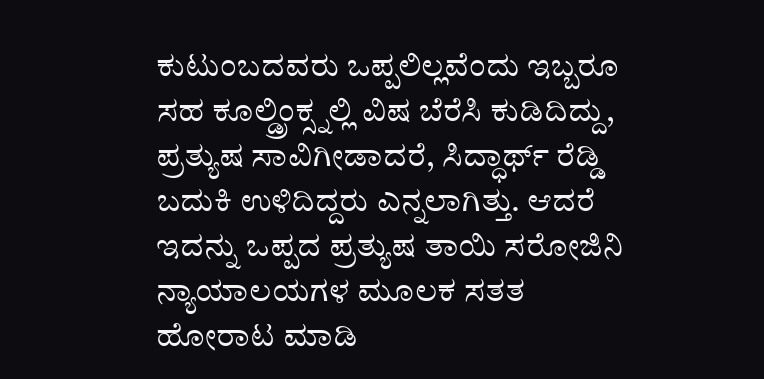ಕುಟುಂಬದವರು ಒಪ್ಪಲಿಲ್ಲವೆಂದು ಇಬ್ಬರೂ ಸಹ ಕೂಲ್ಡ್ರಿಂಕ್ಸ್ನಲ್ಲಿ ವಿಷ ಬೆರೆಸಿ ಕುಡಿದಿದ್ದು, ಪ್ರತ್ಯುಷ ಸಾವಿಗೀಡಾದರೆ, ಸಿದ್ಧಾರ್ಥ್ ರೆಡ್ಡಿ ಬದುಕಿ ಉಳಿದಿದ್ದರು ಎನ್ನಲಾಗಿತ್ತು. ಆದರೆ ಇದನ್ನು ಒಪ್ಪದ ಪ್ರತ್ಯುಷ ತಾಯಿ ಸರೋಜಿನಿ ನ್ಯಾಯಾಲಯಗಳ ಮೂಲಕ ಸತತ ಹೋರಾಟ ಮಾಡಿ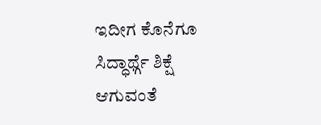ಇದೀಗ ಕೊನೆಗೂ ಸಿದ್ಧಾರ್ಥ್ಗೆ ಶಿಕ್ಷೆ ಆಗುವಂತೆ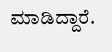ಮಾಡಿದ್ದಾರೆ.